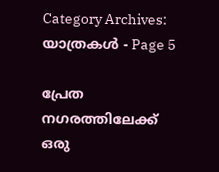Category Archives: യാത്രകള്‍ - Page 5

പ്രേത നഗരത്തിലേക്ക് ഒരു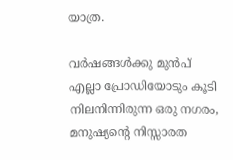യാത്ര.

വർഷങ്ങൾക്കു മുൻപ് എല്ലാ പ്രോഡിയോടും കൂടി നിലനിന്നിരുന്ന ഒരു നഗരം, മനുഷ്യന്റെ നിസ്സാരത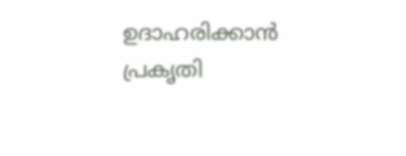ഉദാഹരിക്കാൻ പ്രകൃതി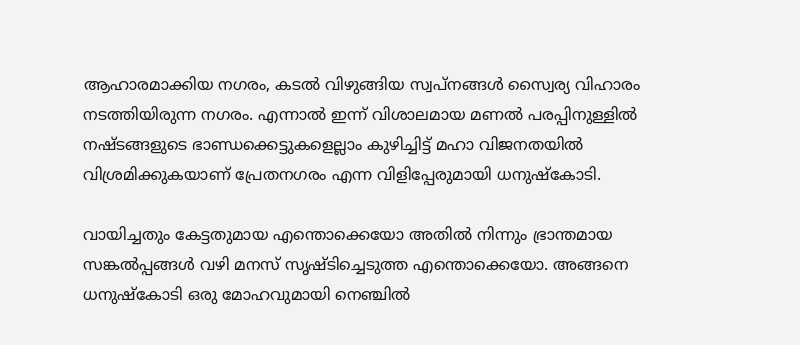ആഹാരമാക്കിയ നഗരം, കടൽ വിഴുങ്ങിയ സ്വപ്നങ്ങൾ സ്വൈര്യ വിഹാരം നടത്തിയിരുന്ന നഗരം. എന്നാൽ ഇന്ന് വിശാലമായ മണൽ പരപ്പിനുള്ളിൽ നഷ്ടങ്ങളുടെ ഭാണ്ഡക്കെട്ടുകളെല്ലാം കുഴിച്ചിട്ട് മഹാ വിജനതയിൽ വിശ്രമിക്കുകയാണ് പ്രേതനഗരം എന്ന വിളിപ്പേരുമായി ധനുഷ്കോടി.

വായിച്ചതും കേട്ടതുമായ എന്തൊക്കെയോ അതിൽ നിന്നും ഭ്രാന്തമായ സങ്കൽപ്പങ്ങൾ വഴി മനസ് സൃഷ്ടിച്ചെടുത്ത എന്തൊക്കെയോ. അങ്ങനെ ധനുഷ്കോടി ഒരു മോഹവുമായി നെഞ്ചിൽ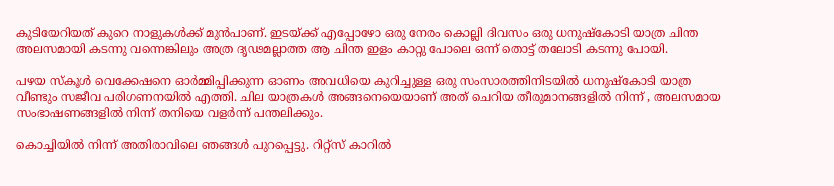കുടിയേറിയത് കുറെ നാളുകൾക്ക് മുൻപാണ്. ഇടയ്ക്ക് എപ്പോഴോ ഒരു നേരം കൊല്ലി ദിവസം ഒരു ധനുഷ്കോടി യാത്ര ചിന്ത അലസമായി കടന്നു വന്നെങ്കിലും അത്ര ദൃഢമല്ലാത്ത ആ ചിന്ത ഇളം കാറ്റു പോലെ ഒന്ന് തൊട്ട് തലോടി കടന്നു പോയി.

പഴയ സ്കൂൾ വെക്കേഷനെ ഓർമ്മിപ്പിക്കുന്ന ഓണം അവധിയെ കുറിച്ചുള്ള ഒരു സംസാരത്തിനിടയിൽ ധനുഷ്കോടി യാത്ര വീണ്ടും സജീവ പരിഗണനയിൽ എത്തി. ചില യാത്രകൾ അങ്ങനെയെയാണ് അത് ചെറിയ തീരുമാനങ്ങളിൽ നിന്ന് , അലസമായ സംഭാഷണങ്ങളിൽ നിന്ന് തനിയെ വളർന്ന് പന്തലിക്കും.

കൊച്ചിയിൽ നിന്ന് അതിരാവിലെ ഞങ്ങൾ പുറപ്പെട്ടു. റിറ്റ്സ് കാറിൽ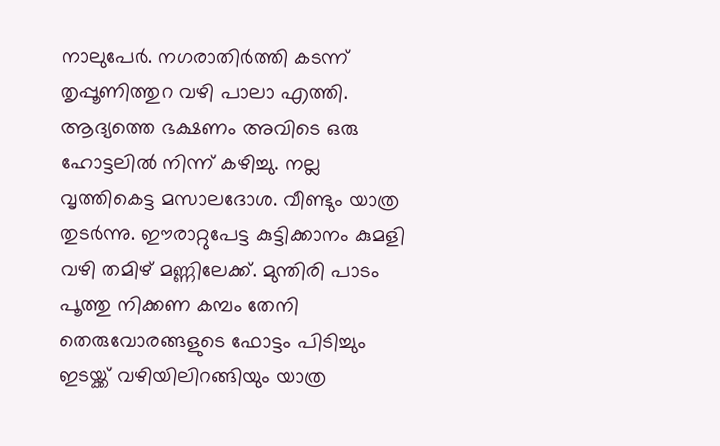നാലുപേർ. നഗരാതിർത്തി കടന്ന് തൃപ്പൂണിത്തുറ വഴി പാലാ എത്തി. ആദ്യത്തെ ഭക്ഷണം അവിടെ ഒരു ഹോട്ടലിൽ നിന്ന് കഴിച്ചു. നല്ല വൃത്തികെട്ട മസാലദോശ. വീണ്ടും യാത്ര തുടർന്നു. ഈരാറ്റുപേട്ട കുട്ടിക്കാനം കുമളി വഴി തമിഴ് മണ്ണിലേക്ക്. മുന്തിരി പാടം പൂത്തു നിക്കണ കമ്പം തേനി തെരുവോരങ്ങളുടെ ഫോട്ടം പിടിച്ചും ഇടയ്ക്ക് വഴിയിലിറങ്ങിയും യാത്ര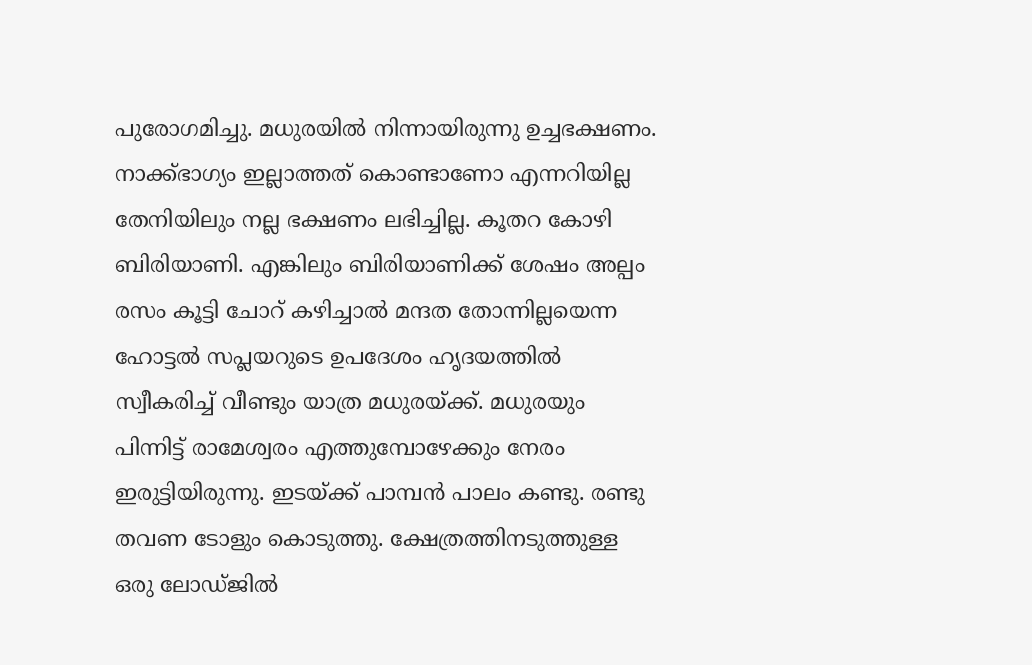പുരോഗമിച്ചു. മധുരയിൽ നിന്നായിരുന്നു ഉച്ചഭക്ഷണം. നാക്ക്ഭാഗ്യം ഇല്ലാത്തത് കൊണ്ടാണോ എന്നറിയില്ല തേനിയിലും നല്ല ഭക്ഷണം ലഭിച്ചില്ല. കൂതറ കോഴി ബിരിയാണി. എങ്കിലും ബിരിയാണിക്ക് ശേഷം അല്പം രസം കൂട്ടി ചോറ് കഴിച്ചാൽ മന്ദത തോന്നില്ലയെന്ന ഹോട്ടൽ സപ്ലയറുടെ ഉപദേശം ഹൃദയത്തിൽ സ്വീകരിച്ച് വീണ്ടും യാത്ര മധുരയ്ക്ക്. മധുരയും പിന്നിട്ട് രാമേശ്വരം എത്തുമ്പോഴേക്കും നേരം ഇരുട്ടിയിരുന്നു. ഇടയ്ക്ക് പാമ്പൻ പാലം കണ്ടു. രണ്ടു തവണ ടോളും കൊടുത്തു. ക്ഷേത്രത്തിനടുത്തുള്ള ഒരു ലോഡ്ജിൽ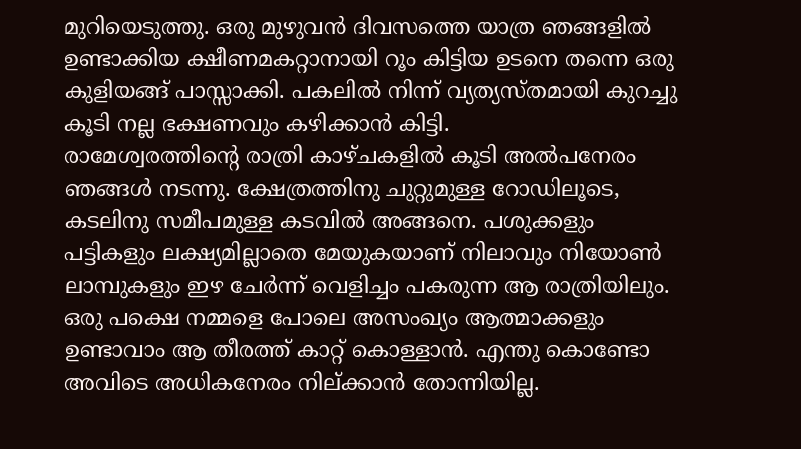മുറിയെടുത്തു. ഒരു മുഴുവൻ ദിവസത്തെ യാത്ര ഞങ്ങളിൽ ഉണ്ടാക്കിയ ക്ഷീണമകറ്റാനായി റൂം കിട്ടിയ ഉടനെ തന്നെ ഒരു കുളിയങ്ങ് പാസ്സാക്കി. പകലിൽ നിന്ന് വ്യത്യസ്തമായി കുറച്ചു കൂടി നല്ല ഭക്ഷണവും കഴിക്കാൻ കിട്ടി.
രാമേശ്വരത്തിന്റെ രാത്രി കാഴ്ചകളിൽ കൂടി അൽപനേരം ഞങ്ങൾ നടന്നു. ക്ഷേത്രത്തിനു ചുറ്റുമുള്ള റോഡിലൂടെ, കടലിനു സമീപമുള്ള കടവിൽ അങ്ങനെ. പശുക്കളും പട്ടികളും ലക്ഷ്യമില്ലാതെ മേയുകയാണ് നിലാവും നിയോൺ ലാമ്പുകളും ഇഴ ചേർന്ന് വെളിച്ചം പകരുന്ന ആ രാത്രിയിലും. ഒരു പക്ഷെ നമ്മളെ പോലെ അസംഖ്യം ആത്മാക്കളും ഉണ്ടാവാം ആ തീരത്ത് കാറ്റ് കൊള്ളാൻ. എന്തു കൊണ്ടോ അവിടെ അധികനേരം നില്ക്കാൻ തോന്നിയില്ല.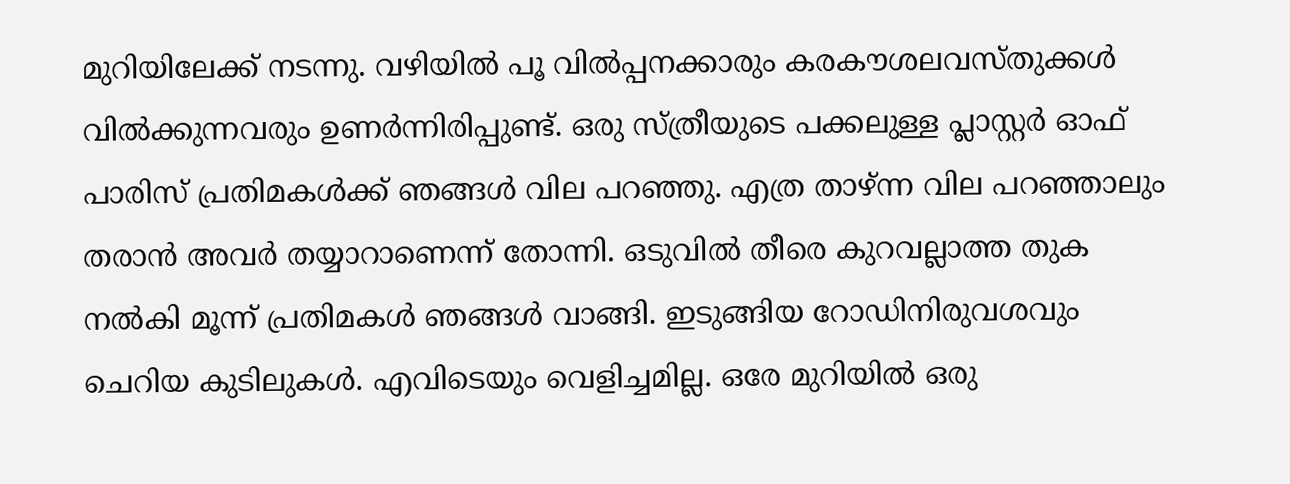മുറിയിലേക്ക് നടന്നു. വഴിയിൽ പൂ വിൽപ്പനക്കാരും കരകൗശലവസ്തുക്കൾ വിൽക്കുന്നവരും ഉണർന്നിരിപ്പുണ്ട്. ഒരു സ്ത്രീയുടെ പക്കലുള്ള പ്ലാസ്റ്റർ ഓഫ് പാരിസ് പ്രതിമകൾക്ക് ഞങ്ങൾ വില പറഞ്ഞു. എത്ര താഴ്ന്ന വില പറഞ്ഞാലും തരാൻ അവർ തയ്യാറാണെന്ന് തോന്നി. ഒടുവിൽ തീരെ കുറവല്ലാത്ത തുക നൽകി മൂന്ന് പ്രതിമകൾ ഞങ്ങൾ വാങ്ങി. ഇടുങ്ങിയ റോഡിനിരുവശവും ചെറിയ കുടിലുകൾ. എവിടെയും വെളിച്ചമില്ല. ഒരേ മുറിയിൽ ഒരു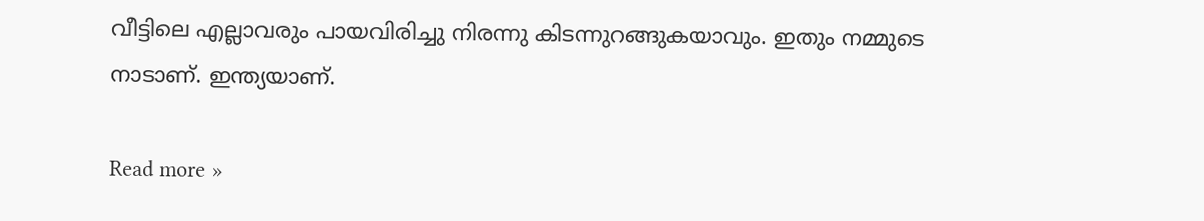വീട്ടിലെ എല്ലാവരും പായവിരിച്ചു നിരന്നു കിടന്നുറങ്ങുകയാവും. ഇതും നമ്മുടെ നാടാണ്. ഇന്ത്യയാണ്.

Read more »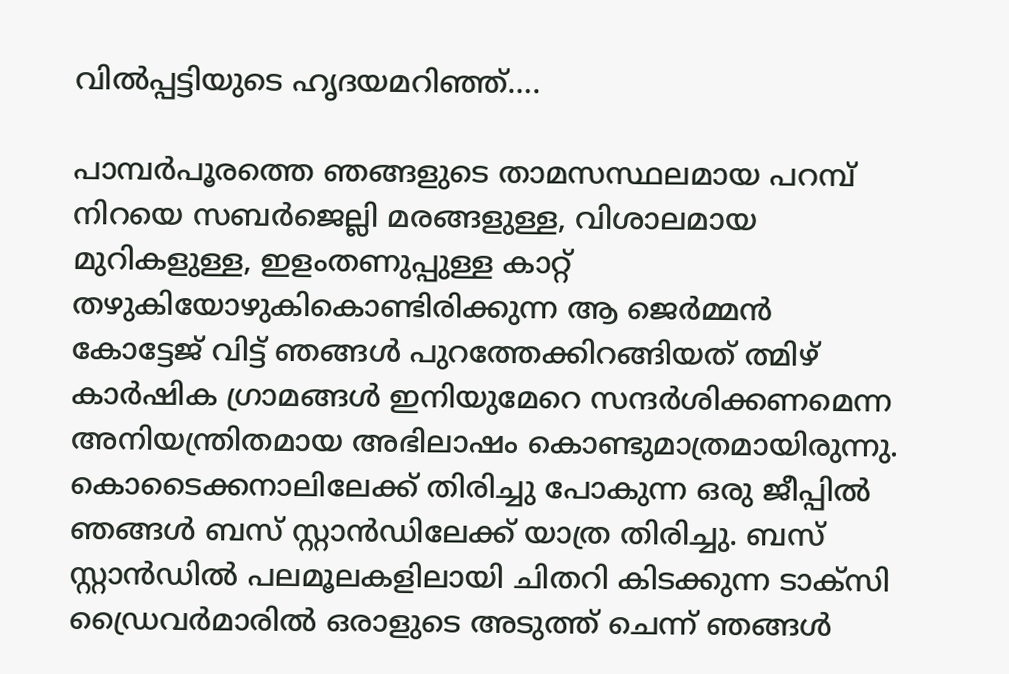വില്‍പ്പട്ടിയുടെ ഹൃദയമറിഞ്ഞ്….

പാമ്പര്‍പൂരത്തെ ഞങ്ങളുടെ താമസസ്ഥലമായ പറമ്പ് നിറയെ സബര്‍ജെല്ലി മരങ്ങളുള്ള, വിശാലമായ മുറികളുള്ള, ഇളംതണുപ്പുള്ള കാറ്റ് തഴുകിയോഴുകികൊണ്ടിരിക്കുന്ന ആ ജെര്‍മ്മന്‍ കോട്ടേജ് വിട്ട് ഞങ്ങള്‍ പുറത്തേക്കിറങ്ങിയത് ത്മിഴ് കാര്‍ഷിക ഗ്രാമങ്ങള്‍ ഇനിയുമേറെ സന്ദര്‍ശിക്കണമെന്ന അനിയന്ത്രിതമായ അഭിലാഷം കൊണ്ടുമാത്രമായിരുന്നു. കൊടൈക്കനാലിലേക്ക് തിരിച്ചു പോകുന്ന ഒരു ജീപ്പില്‍ ഞങ്ങള്‍ ബസ്‌ സ്റ്റാന്‍ഡിലേക്ക് യാത്ര തിരിച്ചു. ബസ്‌ സ്റ്റാന്‍ഡില്‍ പലമൂലകളിലായി ചിതറി കിടക്കുന്ന ടാക്സി ഡ്രൈവര്‍മാരില്‍ ഒരാളുടെ അടുത്ത് ചെന്ന് ഞങ്ങള്‍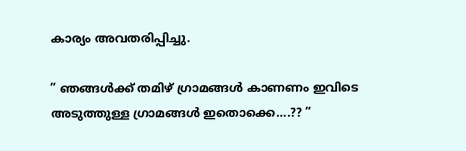കാര്യം അവതരിപ്പിച്ചു.

” ഞങ്ങള്‍ക്ക് തമിഴ് ഗ്രാമങ്ങള്‍ കാണണം ഇവിടെ അടുത്തുള്ള ഗ്രാമങ്ങള്‍ ഇതൊക്കെ….?? ”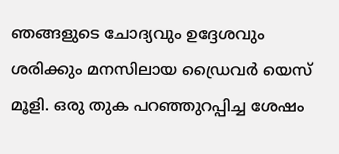ഞങ്ങളുടെ ചോദ്യവും ഉദ്ദേശവും ശരിക്കും മനസിലായ ഡ്രൈവര്‍ യെസ് മൂളി. ഒരു തുക പറഞ്ഞുറപ്പിച്ച ശേഷം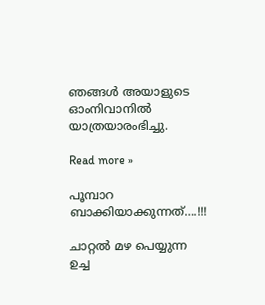ഞങ്ങള്‍ അയാളുടെ ഓംനിവാനില്‍ യാത്രയാരംഭിച്ചു.

Read more »

പൂമ്പാറ ബാക്കിയാക്കുന്നത്….!!!

ചാറ്റല്‍ മഴ പെയ്യുന്ന ഉച്ച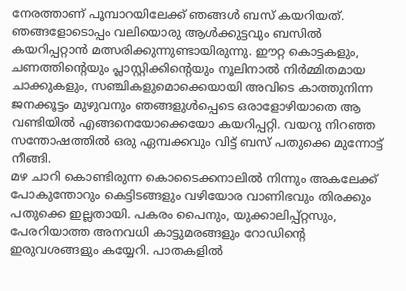നേരത്താണ് പൂമ്പാറയിലേക്ക് ഞങ്ങള്‍ ബസ്‌ കയറിയത്. ഞങ്ങളോടൊപ്പം വലിയൊരു ആള്‍ക്കുട്ടവും ബസില്‍ കയറിപ്പറ്റാന്‍ മത്സരിക്കുന്നുണ്ടായിരുന്നു. ഈറ്റ കൊട്ടകളും, ചണത്തിന്റെയും പ്ലാസ്റ്റിക്കിന്റെയും നൂലിനാല്‍ നിര്‍മ്മിതമായ ചാക്കുകളും, സഞ്ചികളുമൊക്കെയായി അവിടെ കാത്തുനിന്ന ജനക്കൂട്ടം മുഴുവനും ഞങ്ങളുള്‍പ്പെടെ ഒരാളോഴിയാതെ ആ വണ്ടിയില്‍ എങ്ങനെയോക്കെയോ കയറിപ്പറ്റി. വയറു നിറഞ്ഞ സന്തോഷത്തില്‍ ഒരു ഏമ്പക്കവും വിട്ട് ബസ്‌ പതുക്കെ മുന്നോട്ട് നീങ്ങി.
മഴ ചാറി കൊണ്ടിരുന്ന കൊടൈക്കനാലില്‍ നിന്നും അകലേക്ക് പോകുന്തോറും കെട്ടിടങ്ങളും വഴിയോര വാണിഭവും തിരക്കും പതുക്കെ ഇല്ലതായി. പകരം പൈനും, യുക്കാലിപ്പ്റ്റസും, പേരറിയാത്ത അനവധി കാട്ടുമരങ്ങളും റോഡിന്‍റെ ഇരുവശങ്ങളും കയ്യേറി. പാതകളില്‍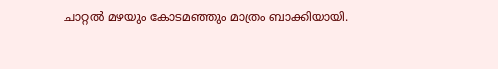ചാറ്റല്‍ മഴയും കോടമഞ്ഞും മാത്രം ബാക്കിയായി.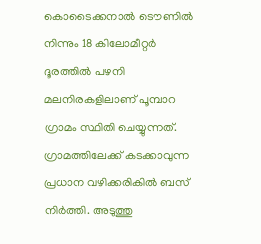കൊടൈക്കനാല്‍ ടൌണില്‍ നിന്നും 18 കിലോമീറ്റര്‍ ദൂരത്തില്‍ പഴനി മലനിരകളിലാണ് പൂമ്പാറ ഗ്രാമം സ്ഥിതി ചെയ്യുന്നത്. ഗ്രാമത്തിലേക്ക് കടക്കാവുന്ന പ്രധാന വഴിക്കരികില്‍ ബസ്‌ നിര്‍ത്തി. അടുത്തു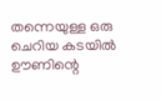തന്നെയുള്ള ഒരു ചെറിയ കടയില്‍ ഊണിന്റെ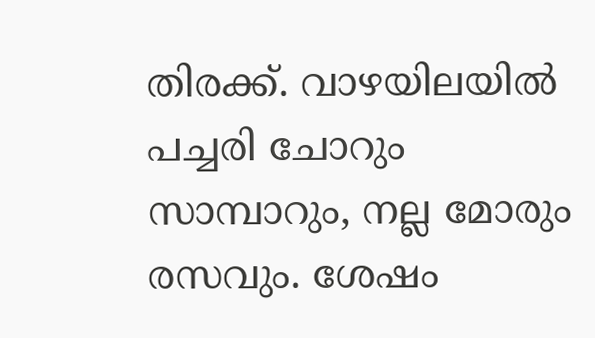തിരക്ക്. വാഴയിലയില്‍ പച്ചരി ചോറും സാമ്പാറും, നല്ല മോരും രസവും. ശേഷം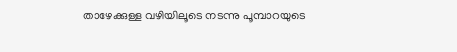താഴേക്കുള്ള വഴിയിലൂടെ നടന്നു പൂമ്പാറയുടെ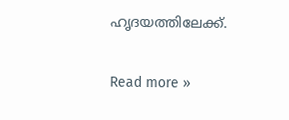ഹൃദയത്തിലേക്ക്.

Read more »